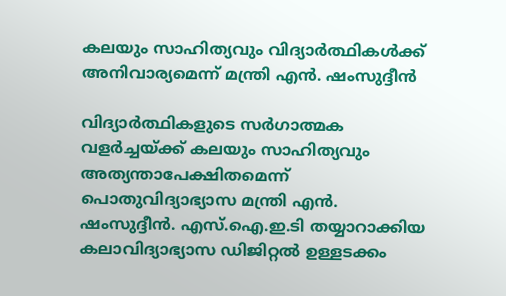കലയും സാഹിത്യവും വിദ്യാർത്ഥികൾക്ക് അനിവാര്യമെന്ന് മന്ത്രി എൻ. ഷംസുദ്ദീൻ

വിദ്യാർത്ഥികളുടെ സർഗാത്മക വളർച്ചയ്ക്ക് കലയും സാഹിത്യവും അത്യന്താപേക്ഷിതമെന്ന് പൊതുവിദ്യാഭ്യാസ മന്ത്രി എൻ. ഷംസുദ്ദീൻ. എസ്.ഐ.ഇ.ടി തയ്യാറാക്കിയ കലാവിദ്യാഭ്യാസ ഡിജിറ്റൽ ഉള്ളടക്കം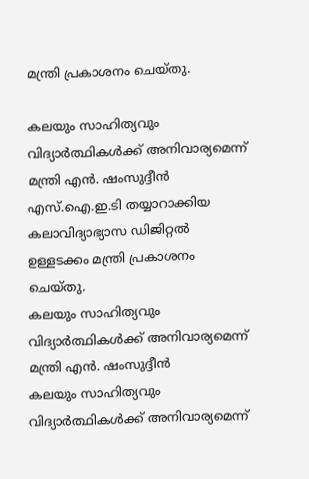മന്ത്രി പ്രകാശനം ചെയ്തു.

കലയും സാഹിത്യവും വിദ്യാർത്ഥികൾക്ക് അനിവാര്യമെന്ന് മന്ത്രി എൻ. ഷംസുദ്ദീൻ
എസ്.ഐ.ഇ.ടി തയ്യാറാക്കിയ കലാവിദ്യാഭ്യാസ ഡിജിറ്റൽ ഉള്ളടക്കം മന്ത്രി പ്രകാശനം ചെയ്തു.
കലയും സാഹിത്യവും വിദ്യാർത്ഥികൾക്ക് അനിവാര്യമെന്ന് മന്ത്രി എൻ. ഷംസുദ്ദീൻ
കലയും സാഹിത്യവും വിദ്യാർത്ഥികൾക്ക് അനിവാര്യമെന്ന്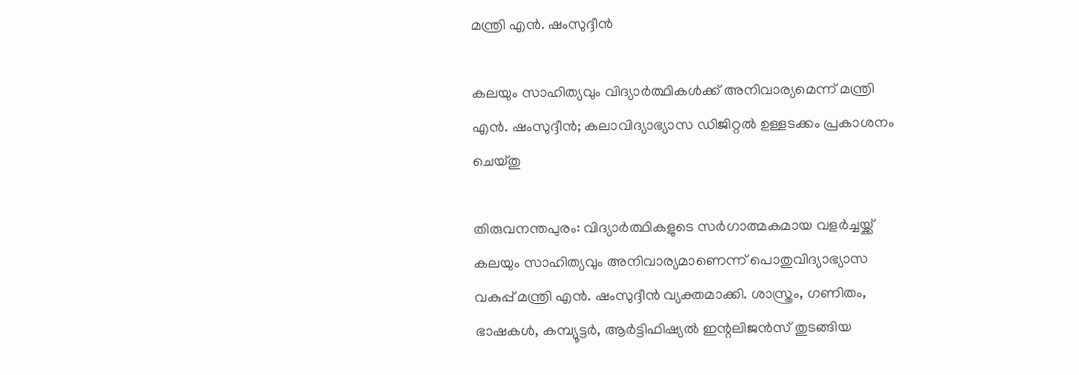മന്ത്രി എൻ. ഷംസുദ്ദീൻ

കലയും സാഹിത്യവും വിദ്യാർത്ഥികൾക്ക് അനിവാര്യമെന്ന് മന്ത്രി എൻ. ഷംസുദ്ദീൻ; കലാവിദ്യാഭ്യാസ ഡിജിറ്റൽ ഉള്ളടക്കം പ്രകാശനം ചെയ്തു

തിരുവനന്തപുരം: വിദ്യാർത്ഥികളുടെ സർഗാത്മകമായ വളർച്ചയ്ക്ക് കലയും സാഹിത്യവും അനിവാര്യമാണെന്ന് പൊതുവിദ്യാഭ്യാസ വകുപ്പ് മന്ത്രി എൻ. ഷംസുദ്ദീൻ വ്യക്തമാക്കി. ശാസ്ത്രം, ഗണിതം, ഭാഷകൾ, കമ്പ്യൂട്ടർ, ആർട്ടിഫിഷ്യൽ ഇന്റലിജൻസ് തുടങ്ങിയ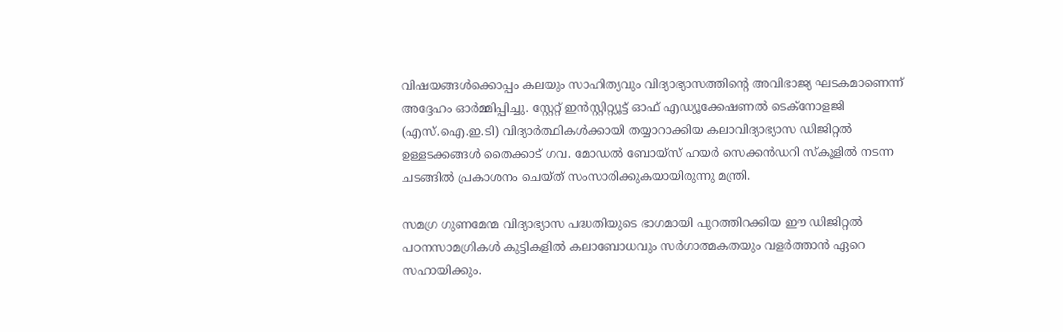വിഷയങ്ങൾക്കൊപ്പം കലയും സാഹിത്യവും വിദ്യാഭ്യാസത്തിന്റെ അവിഭാജ്യ ഘടകമാണെന്ന് അദ്ദേഹം ഓർമ്മിപ്പിച്ചു. സ്റ്റേറ്റ് ഇൻസ്റ്റിറ്റ്യൂട്ട് ഓഫ് എഡ്യൂക്കേഷണൽ ടെക്‌നോളജി (എസ്.ഐ.ഇ.ടി) വിദ്യാർത്ഥികൾക്കായി തയ്യാറാക്കിയ കലാവിദ്യാഭ്യാസ ഡിജിറ്റൽ ഉള്ളടക്കങ്ങൾ തൈക്കാട് ഗവ. മോഡൽ ബോയ്സ് ഹയർ സെക്കൻഡറി സ്‌കൂളിൽ നടന്ന ചടങ്ങിൽ പ്രകാശനം ചെയ്ത് സംസാരിക്കുകയായിരുന്നു മന്ത്രി.

സമഗ്ര ഗുണമേന്മ വിദ്യാഭ്യാസ പദ്ധതിയുടെ ഭാഗമായി പുറത്തിറക്കിയ ഈ ഡിജിറ്റൽ പഠനസാമഗ്രികൾ കുട്ടികളിൽ കലാബോധവും സർഗാത്മകതയും വളർത്താൻ ഏറെ സഹായിക്കും.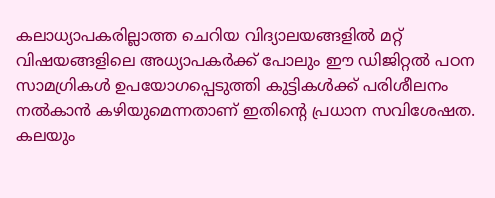കലാധ്യാപകരില്ലാത്ത ചെറിയ വിദ്യാലയങ്ങളിൽ മറ്റ് വിഷയങ്ങളിലെ അധ്യാപകർക്ക് പോലും ഈ ഡിജിറ്റൽ പഠന സാമഗ്രികൾ ഉപയോഗപ്പെടുത്തി കുട്ടികൾക്ക് പരിശീലനം നൽകാൻ കഴിയുമെന്നതാണ് ഇതിന്റെ പ്രധാന സവിശേഷത. കലയും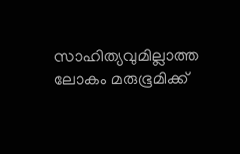സാഹിത്യവുമില്ലാത്ത ലോകം മരുഭൂമിക്ക്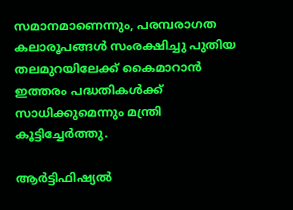സമാനമാണെന്നും, പരമ്പരാഗത കലാരൂപങ്ങൾ സംരക്ഷിച്ചു പുതിയ തലമുറയിലേക്ക് കൈമാറാൻ ഇത്തരം പദ്ധതികൾക്ക് സാധിക്കുമെന്നും മന്ത്രി കൂട്ടിച്ചേർത്തു.

ആർട്ടിഫിഷ്യൽ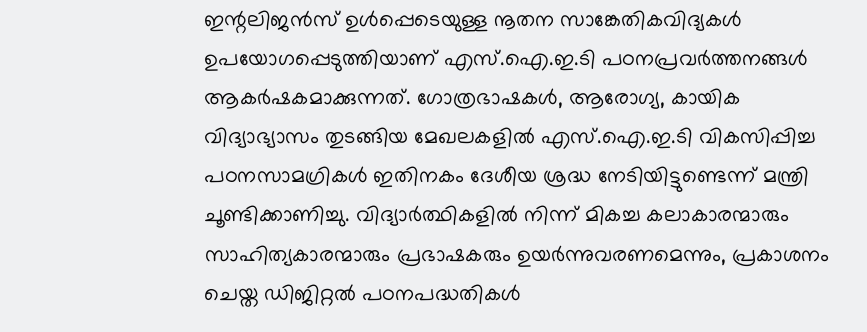ഇന്റലിജൻസ് ഉൾപ്പെടെയുള്ള നൂതന സാങ്കേതികവിദ്യകൾ ഉപയോഗപ്പെടുത്തിയാണ് എസ്.ഐ.ഇ.ടി പഠനപ്രവർത്തനങ്ങൾ ആകർഷകമാക്കുന്നത്. ഗോത്രഭാഷകൾ, ആരോഗ്യ, കായിക വിദ്യാഭ്യാസം തുടങ്ങിയ മേഖലകളിൽ എസ്.ഐ.ഇ.ടി വികസിപ്പിച്ച പഠനസാമഗ്രികൾ ഇതിനകം ദേശീയ ശ്രദ്ധ നേടിയിട്ടുണ്ടെന്ന് മന്ത്രി ചൂണ്ടിക്കാണിച്ചു. വിദ്യാർത്ഥികളിൽ നിന്ന് മികച്ച കലാകാരന്മാരും സാഹിത്യകാരന്മാരും പ്രഭാഷകരും ഉയർന്നുവരണമെന്നും, പ്രകാശനം ചെയ്ത ഡിജിറ്റൽ പഠനപദ്ധതികൾ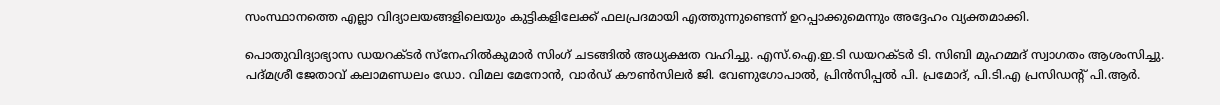സംസ്ഥാനത്തെ എല്ലാ വിദ്യാലയങ്ങളിലെയും കുട്ടികളിലേക്ക് ഫലപ്രദമായി എത്തുന്നുണ്ടെന്ന് ഉറപ്പാക്കുമെന്നും അദ്ദേഹം വ്യക്തമാക്കി.

പൊതുവിദ്യാഭ്യാസ ഡയറക്ടർ സ്‌നേഹിൽകുമാർ സിംഗ് ചടങ്ങിൽ അധ്യക്ഷത വഹിച്ചു. എസ്.ഐ.ഇ.ടി ഡയറക്ടർ ടി. സിബി മുഹമ്മദ് സ്വാഗതം ആശംസിച്ചു. പദ്മശ്രീ ജേതാവ് കലാമണ്ഡലം ഡോ. വിമല മേനോൻ, വാർഡ് കൗൺസിലർ ജി. വേണുഗോപാൽ, പ്രിൻസിപ്പൽ പി. പ്രമോദ്, പി.ടി.എ പ്രസിഡന്റ് പി.ആർ.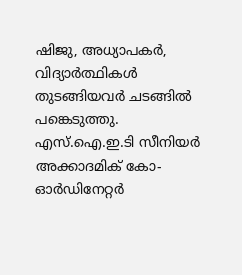ഷിജു, അധ്യാപകർ, വിദ്യാർത്ഥികൾ തുടങ്ങിയവർ ചടങ്ങിൽ പങ്കെടുത്തു. എസ്.ഐ.ഇ.ടി സീനിയർ അക്കാദമിക് കോ-ഓർഡിനേറ്റർ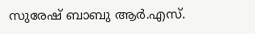സുരേഷ് ബാബു ആർ.എസ്.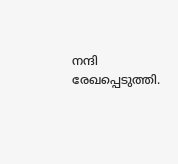നന്ദി രേഖപ്പെടുത്തി.